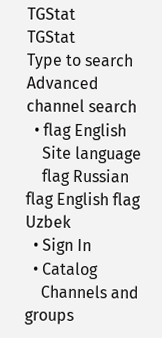TGStat
TGStat
Type to search
Advanced channel search
  • flag English
    Site language
    flag Russian flag English flag Uzbek
  • Sign In
  • Catalog
    Channels and groups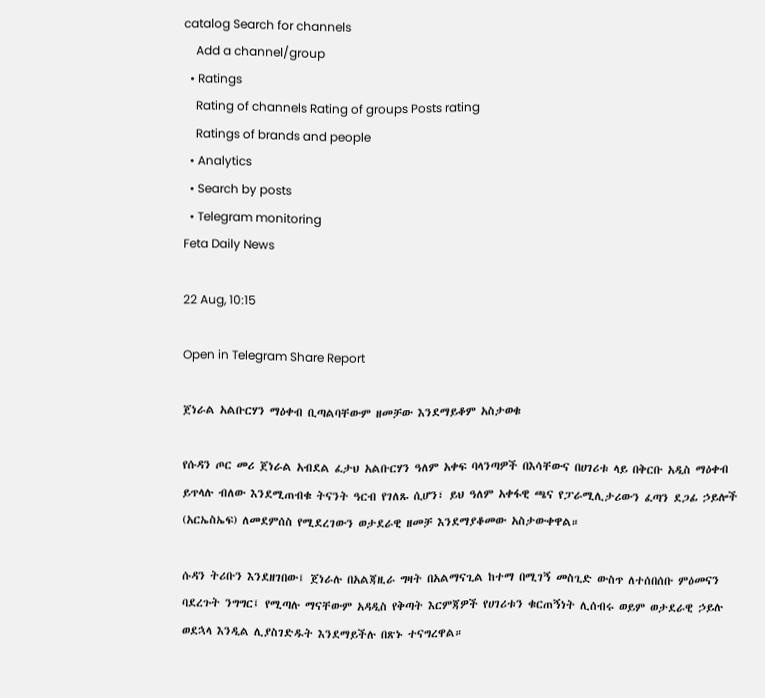catalog Search for channels
    Add a channel/group
  • Ratings
    Rating of channels Rating of groups Posts rating
    Ratings of brands and people
  • Analytics
  • Search by posts
  • Telegram monitoring
Feta Daily News

22 Aug, 10:15

Open in Telegram Share Report

ጀነራል አልቡርሃን ማዕቀብ ቢጣልባቸውም ዘመቻው እንደማይቆም አስታወቁ

የሱዳን ጦር መሪ ጀነራል አብደል ፈታህ አልቡርሃን ዓለም አቀፍ ባላንጣዎች በእሳቸውና በሀገሪቱ ላይ በቅርቡ አዲስ ማዕቀብ ይጥላሉ ብለው እንደሚጠብቁ ትናንት ዓርብ የገለጹ ሲሆን፣ ይህ ዓለም አቀፋዊ ጫና የፓራሚሊታሪውን ፈጣን ደጋፊ ኃይሎች (አርኤስኤፍ) ለመደምሰስ የሚደረገውን ወታደራዊ ዘመቻ እንደማያቆመው አስታውቀዋል።

ሱዳን ትሪቡን እንደዘገበው፤ ጀነራሉ በአልጃዚራ ግዛት በአልማናጊል ከተማ በሚገኝ መስጊድ ውስጥ ለተሰበሰቡ ምዕመናን ባደረጉት ንግግር፤ የሚጣሉ ማናቸውም አዳዲስ የቅጣት እርምጃዎች የሀገሪቱን ቁርጠኝነት ሊሰብሩ ወይም ወታደራዊ ኃይሉ ወደኋላ እንዲል ሊያስገድዱት እንደማይችሉ በጽኑ ተናግረዋል።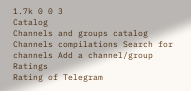1.7k 0 0 3
Catalog
Channels and groups catalog Channels compilations Search for channels Add a channel/group
Ratings
Rating of Telegram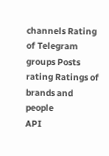channels Rating of Telegram groups Posts rating Ratings of brands and people
API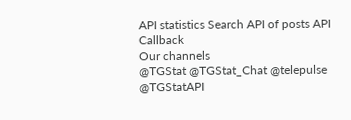API statistics Search API of posts API Callback
Our channels
@TGStat @TGStat_Chat @telepulse @TGStatAPI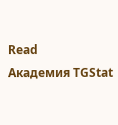Read
Академия TGStat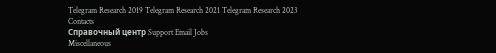Telegram Research 2019 Telegram Research 2021 Telegram Research 2023
Contacts
Справочный центр Support Email Jobs
Miscellaneous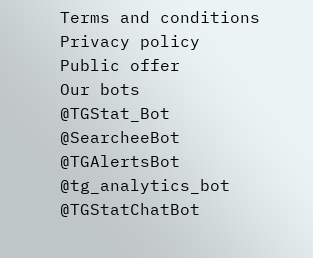Terms and conditions Privacy policy Public offer
Our bots
@TGStat_Bot @SearcheeBot @TGAlertsBot @tg_analytics_bot @TGStatChatBot